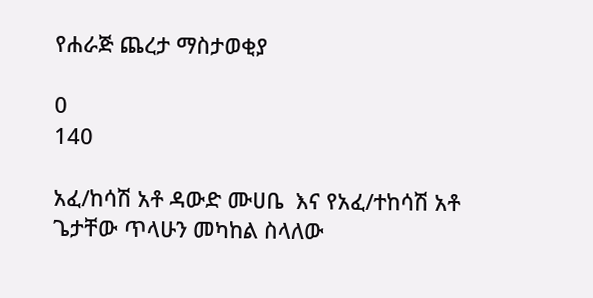የሐራጅ ጨረታ ማስታወቂያ

0
140

አፈ/ከሳሽ አቶ ዳውድ ሙሀቤ  እና የአፈ/ተከሳሽ አቶ ጌታቸው ጥላሁን መካከል ስላለው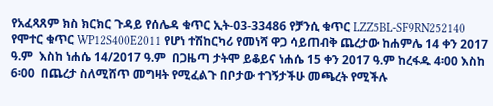የአፈጻጸም ክስ ክርክር ጉዳይ የሰሌዳ ቁጥር ኢት-03-33486 የቻንሲ ቁጥር LZZ5BL-SF9RN252140 የሞተር ቁጥር WP12S400E2011 የሆነ ተሽከርካሪ የመነሻ ዋጋ ሳይጠብቅ ጨረታው ከሐምሌ 14 ቀን 2017 ዓ.ም  እስከ ነሐሴ 14/2017 ዓ.ም  በጋዜጣ ታትሞ ይቆይና ነሐሴ 15 ቀን 2017 ዓ.ም ከረፋዱ 4፡00 እስከ 6፡00  በጨረታ ስለሚሸጥ መግዛት የሚፈልጉ በቦታው ተገኝታችሁ መጫረት የሚችሉ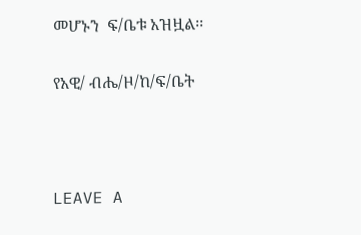መሆኑን  ፍ/ቤቱ አዝዟል፡፡

የአዊ/ ብሔ/ዞ/ከ/ፍ/ቤት



LEAVE A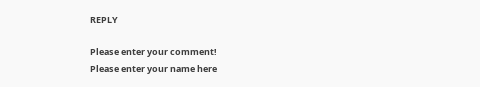REPLY

Please enter your comment!
Please enter your name here